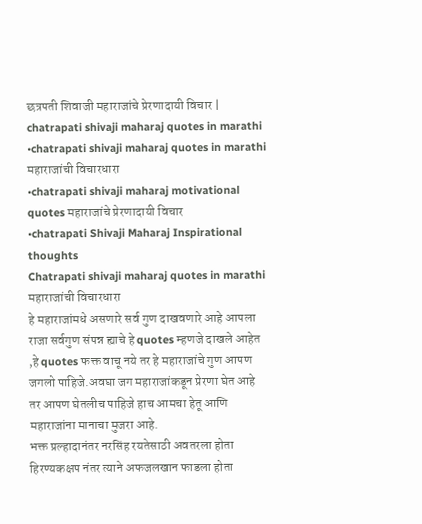छत्रपती शिवाजी महाराजांचे प्रेरणादायी विचार | chatrapati shivaji maharaj quotes in marathi
•chatrapati shivaji maharaj quotes in marathi महाराजांची विचारधारा
•chatrapati shivaji maharaj motivational quotes महाराजांचे प्रेरणादायी विचार
•chatrapati Shivaji Maharaj Inspirational thoughts
Chatrapati shivaji maharaj quotes in marathi महाराजांची विचारधारा
हे महाराजांमधे असणारे सर्व गुण दाखवणारे आहे आपला राजा सर्वगुण संपन्न ह्याचे हे quotes म्हणजे दाखले आहेत ,हे quotes फक्त वाचू नये तर हे महाराजांचे गुण आपण जगलो पाहिजे.अवघा जग महाराजांकडून प्रेरणा घेत आहे तर आपण घेतलीच पाहिजे हाच आमचा हेतू आणि महाराजांना मानाचा मुजरा आहे.
भक्त प्रल्हादानंतर नरसिंह रयतेसाठी अवतरला होता हिरण्यकक्षप नंतर त्याने अफजलखान फाडला होता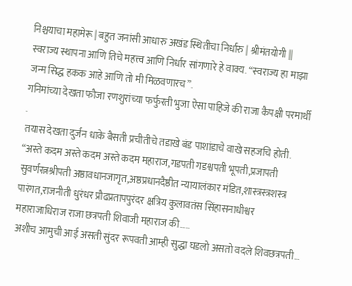निश्चयाचा महामेरू | बहुत जनांसी आधारु अखंड स्थितीचा निर्धारु | श्रीमंतयोगी ||
स्वराज्य स्थापना आणि तिचे महत्त्व आणि निर्धार सांगणारे हे वाक्य. “स्वराज्य हा माझा जन्म सिद्ध हकक आहे आणि तो मी मिळवणारच”.
गनिमांच्या देखता फौजा रणशुरांच्या फर्फुरती भुजा ऐसा पाहिजे की राजा कैपक्षी परमार्थी .
तयास देखता दुर्जन धाके बैसती प्रचीतीचे तडाखे बंड पाशांडाचे वाखे सहजचि होती.
“अस्ते कदम अस्ते कदम अस्ते कदम महाराज,गडपती गडश्वपती भूपती,प्रजापती सुवर्णरत्नश्रीपती अष्ठावधानजागृत,अष्ठप्रधानदैष्ठीत न्यायालंकार मंडित,शास्त्रस्त्रशस्त्र पारंगत,राजनीती धुरंधर प्रौढप्रतापपुरंदर क्षत्रिय कुलावतंस सिंहासनाधीश्वर महाराजाधिराज राजा छत्रपती शिवाजी महाराज की…..
अशीच आमुची आई असती सुंदर रूपवती आम्ही सुद्धा घडलो असतो वदले शिवछत्रपती…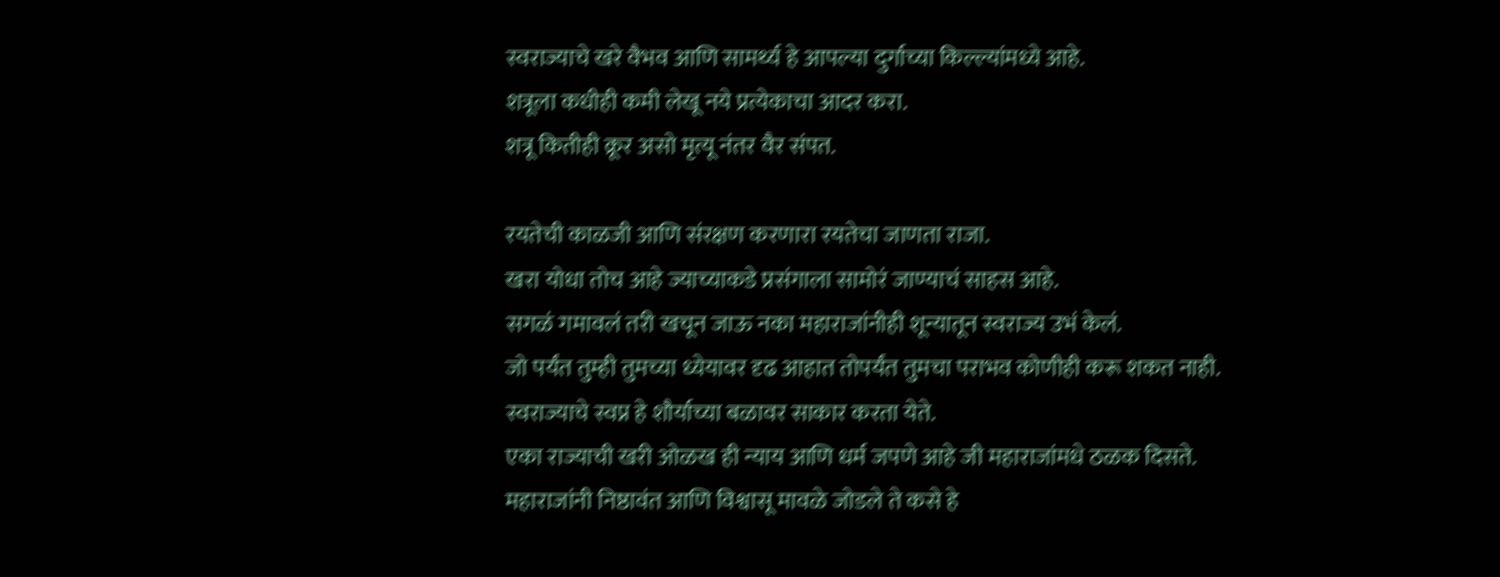स्वराज्याचे खरे वैभव आणि सामर्थ्य हे आपल्या दुर्गाच्या किल्ल्यांमध्ये आहे.
शत्रूला कधीही कमी लेखू नये प्रत्येकाचा आदर करा.
शत्रू कितीही क्रूर असो मृत्यू नंतर वैर संपत.

रयतेची काळजी आणि संरक्षण करणारा रयतेचा जाणता राजा.
खरा योधा तोच आहे ज्याच्याकडे प्रसंगाला सामोरं जाण्याचं साहस आहे.
सगळं गमावलं तरी खचून जाऊ नका महाराजांनीही शून्यातून स्वराज्य उभं केलं.
जो पर्यंत तुम्ही तुमच्या ध्येयावर दृढ आहात तोपर्यंत तुमचा पराभव कोणीही करू शकत नाही.
स्वराज्याचे स्वप्न हे शौर्याच्या बळावर साकार करता येते.
एका राज्याची खरी ओळख ही न्याय आणि धर्म जपणे आहे जी महाराजांमधे ठळक दिसते.
महाराजांनी निष्ठावंत आणि विश्वासू मावळे जोडले ते कसे हे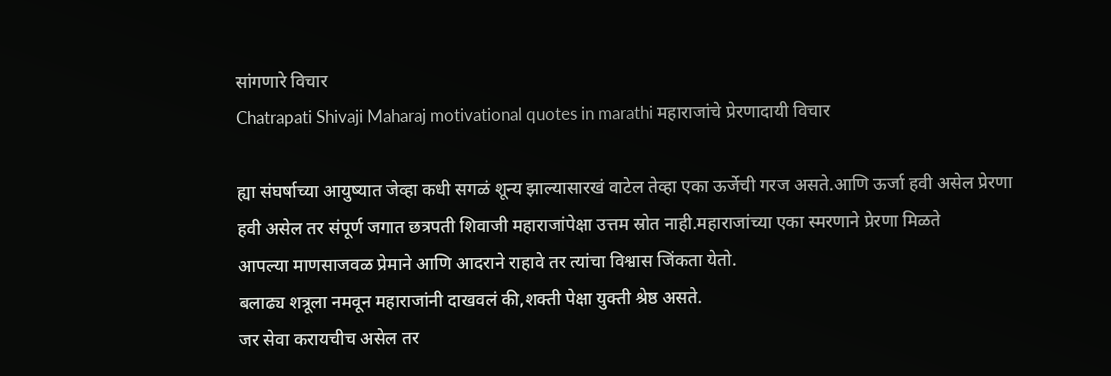सांगणारे विचार
Chatrapati Shivaji Maharaj motivational quotes in marathi महाराजांचे प्रेरणादायी विचार

ह्या संघर्षाच्या आयुष्यात जेव्हा कधी सगळं शून्य झाल्यासारखं वाटेल तेव्हा एका ऊर्जेची गरज असते.आणि ऊर्जा हवी असेल प्रेरणा हवी असेल तर संपूर्ण जगात छत्रपती शिवाजी महाराजांपेक्षा उत्तम स्रोत नाही.महाराजांच्या एका स्मरणाने प्रेरणा मिळते
आपल्या माणसाजवळ प्रेमाने आणि आदराने राहावे तर त्यांचा विश्वास जिंकता येतो.
बलाढ्य शत्रूला नमवून महाराजांनी दाखवलं की,शक्ती पेक्षा युक्ती श्रेष्ठ असते.
जर सेवा करायचीच असेल तर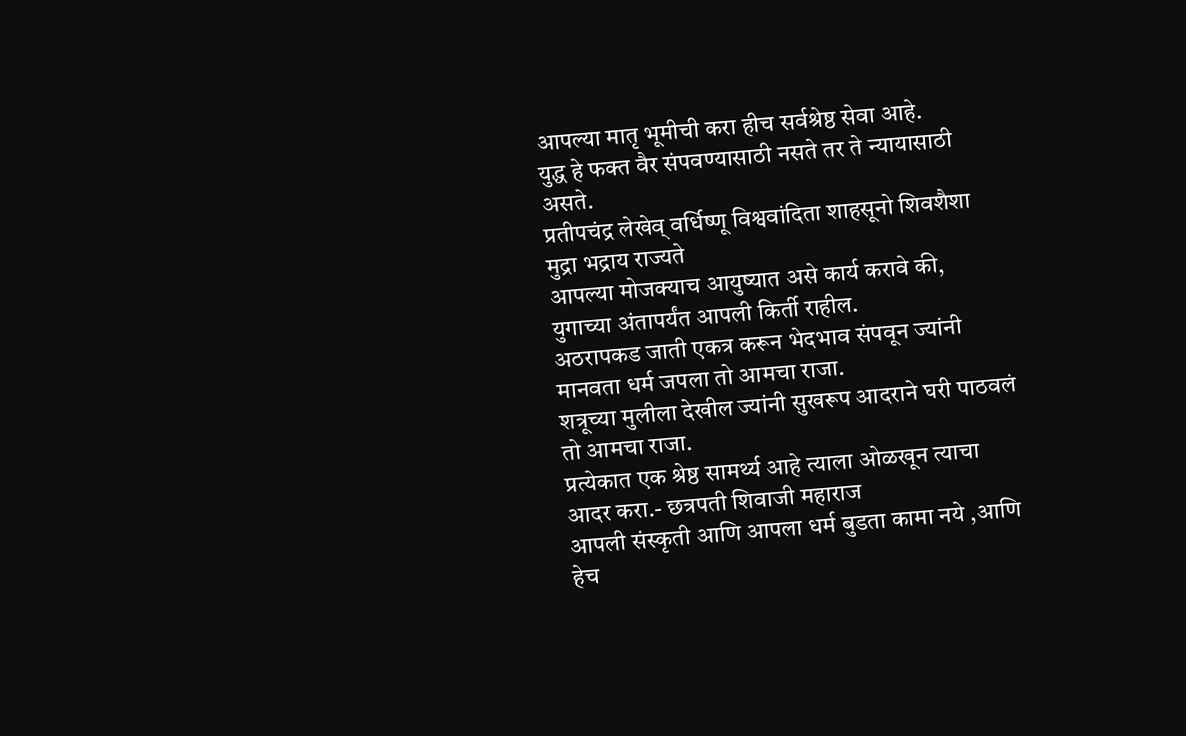आपल्या मातृ भूमीची करा हीच सर्वश्रेष्ठ सेवा आहे.
युद्ध हे फक्त वैर संपवण्यासाठी नसते तर ते न्यायासाठी असते.
प्रतीपचंद्र लेखेव् वर्धिष्णू विश्ववांदिता शाहसूनो शिवशैशा मुद्रा भद्राय राज्यते
आपल्या मोजक्याच आयुष्यात असे कार्य करावे की, युगाच्या अंतापर्यंत आपली किर्ती राहील.
अठरापकड जाती एकत्र करून भेदभाव संपवून ज्यांनी मानवता धर्म जपला तो आमचा राजा.
शत्रूच्या मुलीला देखील ज्यांनी सुखरूप आदराने घरी पाठवलं तो आमचा राजा.
प्रत्येकात एक श्रेष्ठ सामर्थ्य आहे त्याला ओळखून त्याचा आदर करा.- छत्रपती शिवाजी महाराज
आपली संस्कृती आणि आपला धर्म बुडता कामा नये ,आणि हेच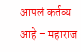आपलं कर्तव्य आहे – महाराज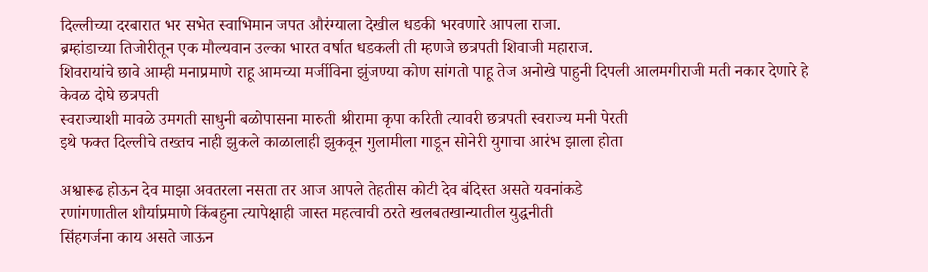दिल्लीच्या दरबारात भर सभेत स्वाभिमान जपत औरंग्याला देखील धडकी भरवणारे आपला राजा.
ब्रम्हांडाच्या तिजोरीतून एक मौल्यवान उल्का भारत वर्षात धडकली ती म्हणजे छत्रपती शिवाजी महाराज.
शिवरायांचे छावे आम्ही मनाप्रमाणे राहू आमच्या मर्जीविना झुंजण्या कोण सांगतो पाहू तेज अनोखे पाहुनी दिपली आलमगीराजी मती नकार देणारे हे केवळ दोघे छत्रपती
स्वराज्याशी मावळे उमगती साधुनी बळोपासना मारुती श्रीरामा कृपा करिती त्यावरी छत्रपती स्वराज्य मनी पेरती
इथे फक्त दिल्लीचे तख्तच नाही झुकले काळालाही झुकवून गुलामीला गाडून सोनेरी युगाचा आरंभ झाला होता

अश्वारूढ होऊन देव माझा अवतरला नसता तर आज आपले तेहतीस कोटी देव बंदिस्त असते यवनांकडे
रणांगणातील शौर्याप्रमाणे किंबहुना त्यापेक्षाही जास्त महत्वाची ठरते खलबतखान्यातील युद्धनीती
सिंहगर्जना काय असते जाऊन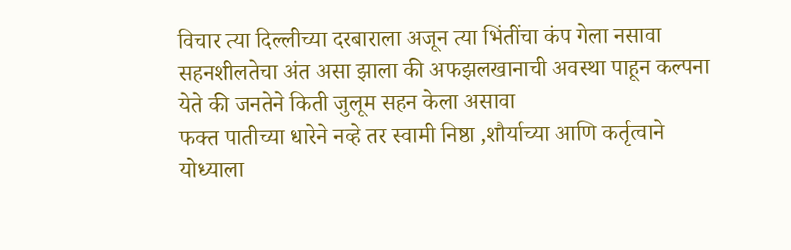विचार त्या दिल्लीच्या दरबाराला अजून त्या भिंतींचा कंप गेला नसावा
सहनशीलतेचा अंत असा झाला की अफझलखानाची अवस्था पाहून कल्पना येते की जनतेने किती जुलूम सहन केला असावा
फक्त पातीच्या धारेने नव्हे तर स्वामी निष्ठा ,शौर्याच्या आणि कर्तृत्वाने योध्याला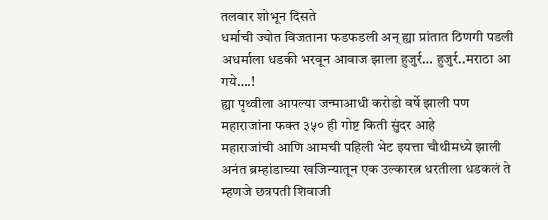तलवार शोभून दिसते
धर्माची ज्योत विजताना फडफडली अन् ह्या प्रांतात ठिणगी पडली अधर्माला धडकी भरवून आवाज झाला हुजुर्र… हुजुर्र..मराठा आ गये….!
ह्या पृथ्वीला आपल्या जन्माआधी करोडो वर्षे झाली पण महाराजांना फक्त ३५० ही गोष्ट किती सुंदर आहे
महाराजांची आणि आमची पहिली भेट इयत्ता चौथीमध्ये झाली
अनंत ब्रम्हांडाच्या खजिन्यातून एक उल्कारत्न धरतीला धडकलं ते म्हणजे छत्रपती शिवाजी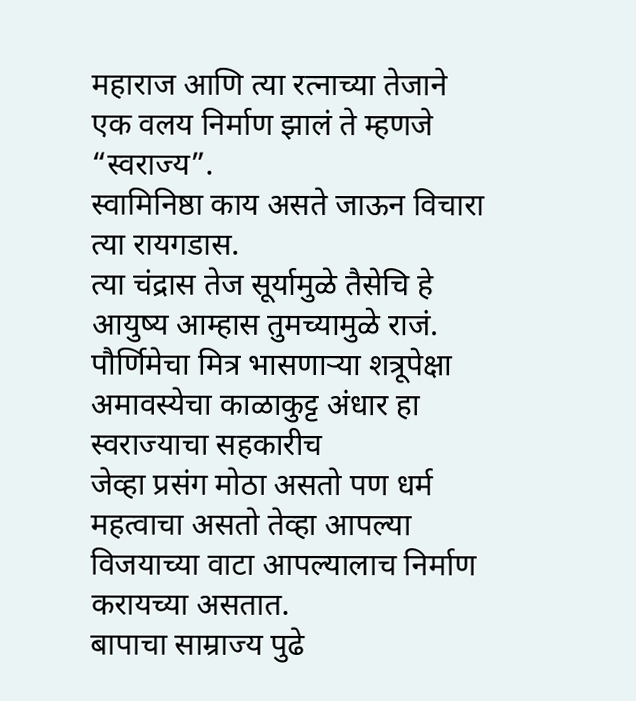महाराज आणि त्या रत्नाच्या तेजाने एक वलय निर्माण झालं ते म्हणजे “स्वराज्य”.
स्वामिनिष्ठा काय असते जाऊन विचारा त्या रायगडास.
त्या चंद्रास तेज सूर्यामुळे तैसेचि हे आयुष्य आम्हास तुमच्यामुळे राजं.
पौर्णिमेचा मित्र भासणाऱ्या शत्रूपेक्षा अमावस्येचा काळाकुट्ट अंधार हा स्वराज्याचा सहकारीच
जेव्हा प्रसंग मोठा असतो पण धर्म महत्वाचा असतो तेव्हा आपल्या विजयाच्या वाटा आपल्यालाच निर्माण करायच्या असतात.
बापाचा साम्राज्य पुढे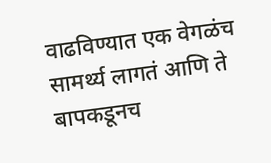वाढविण्यात एक वेगळंच सामर्थ्य लागतं आणि ते बापकडूनच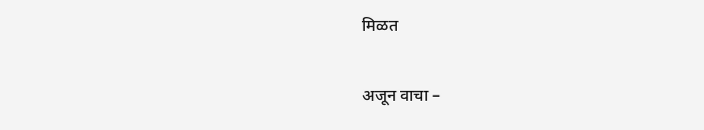मिळत

अजून वाचा –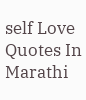self Love Quotes In Marathi